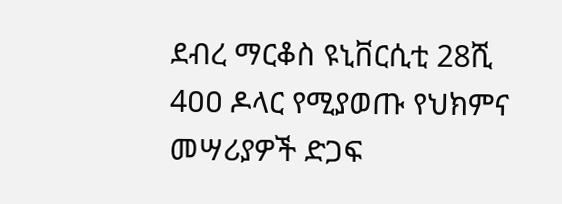ደብረ ማርቆስ ዩኒቨርሲቲ 28ሺ 4ዐዐ ዶላር የሚያወጡ የህክምና መሣሪያዎች ድጋፍ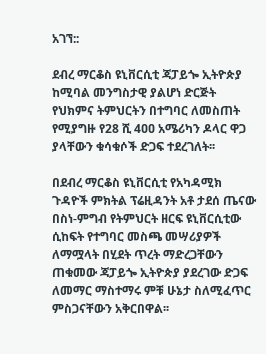አገኘ::

ደብረ ማርቆስ ዩኒቨርሲቲ ጃፓይጐ ኢትዮጵያ ከሚባል መንግስታዊ ያልሆነ ድርጅት የህክምና ትምህርትን በተግባር ለመስጠት የሚያግዙ የ28 ሺ 4ዐዐ አሜሪካን ዶላር ዋጋ ያላቸውን ቁሳቁሶች ድጋፍ ተደረገለት፡፡

በደብረ ማርቆስ ዩኒቨርሲቲ የአካዳሚክ ጉዳዮች ምክትል ፕሬዚዳንት አቶ ታደሰ ጤናው በስነ-ምግብ የትምህርት ዘርፍ ዩኒቨርሲቲው ሲከፍት የተግባር መስጫ መሣሪያዎች ለማሟላት በሂደት ጥረት ማድረጋቸውን ጠቁመው ጃፓይጐ ኢትዮጵያ ያደረገው ድጋፍ ለመማር ማስተማሩ ምቹ ሁኔታ ስለሚፈጥር ምስጋናቸውን አቅርበዋል፡፡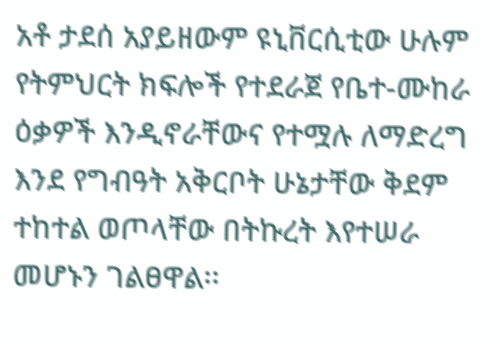አቶ ታደሰ አያይዘውም ዩኒቨርሲቲው ሁሉም የትምህርት ክፍሎች የተደራጀ የቤተ-ሙከራ ዕቃዎች እንዲኖራቸውና የተሟሉ ለማድረግ እንደ የግብዓት አቅርቦት ሁኔታቸው ቅደም ተከተል ወጦላቸው በትኩረት እየተሠራ መሆኑን ገልፀዋል፡፡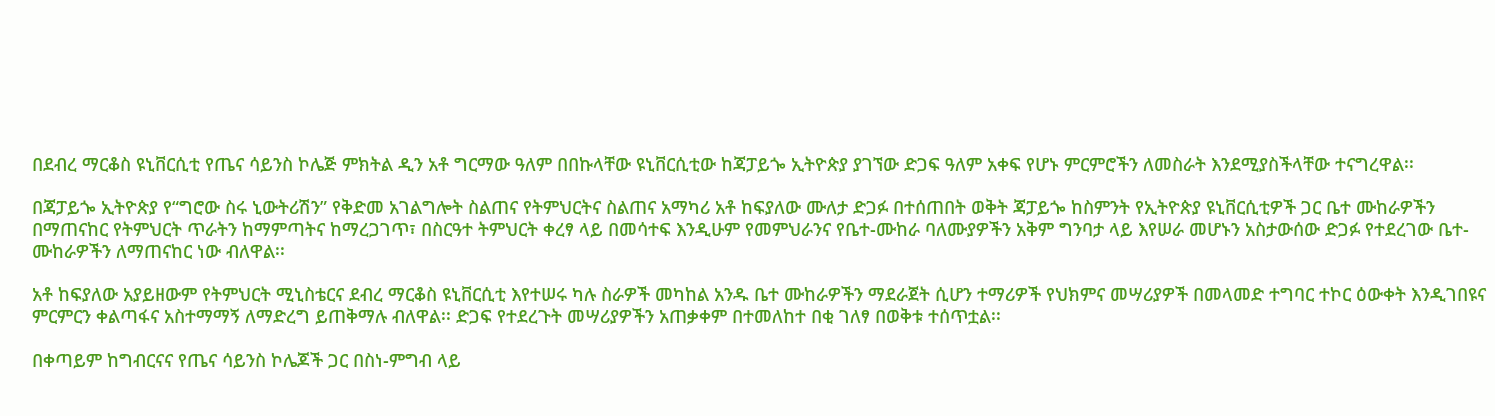በደብረ ማርቆስ ዩኒቨርሲቲ የጤና ሳይንስ ኮሌጅ ምክትል ዲን አቶ ግርማው ዓለም በበኩላቸው ዩኒቨርሲቲው ከጃፓይጐ ኢትዮጵያ ያገኘው ድጋፍ ዓለም አቀፍ የሆኑ ምርምሮችን ለመስራት እንደሚያስችላቸው ተናግረዋል፡፡

በጃፓይጐ ኢትዮጵያ የ“ግሮው ስሩ ኒውትሪሽን” የቅድመ አገልግሎት ስልጠና የትምህርትና ስልጠና አማካሪ አቶ ከፍያለው ሙለታ ድጋፉ በተሰጠበት ወቅት ጃፓይጐ ከስምንት የኢትዮጵያ ዩኒቨርሲቲዎች ጋር ቤተ ሙከራዎችን በማጠናከር የትምህርት ጥራትን ከማምጣትና ከማረጋገጥ፣ በስርዓተ ትምህርት ቀረፃ ላይ በመሳተፍ እንዲሁም የመምህራንና የቤተ-ሙከራ ባለሙያዎችን አቅም ግንባታ ላይ እየሠራ መሆኑን አስታውሰው ድጋፉ የተደረገው ቤተ-ሙከራዎችን ለማጠናከር ነው ብለዋል፡፡

አቶ ከፍያለው አያይዘውም የትምህርት ሚኒስቴርና ደብረ ማርቆስ ዩኒቨርሲቲ እየተሠሩ ካሉ ስራዎች መካከል አንዱ ቤተ ሙከራዎችን ማደራጀት ሲሆን ተማሪዎች የህክምና መሣሪያዎች በመላመድ ተግባር ተኮር ዕውቀት እንዲገበዩና ምርምርን ቀልጣፋና አስተማማኝ ለማድረግ ይጠቅማሉ ብለዋል፡፡ ድጋፍ የተደረጉት መሣሪያዎችን አጠቃቀም በተመለከተ በቂ ገለፃ በወቅቱ ተሰጥቷል፡፡

በቀጣይም ከግብርናና የጤና ሳይንስ ኮሌጆች ጋር በስነ-ምግብ ላይ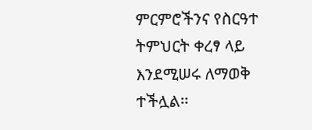ምርምሮችንና የስርዓተ ትምህርት ቀረፃ ላይ እንደሚሠሩ ለማወቅ ተችሏል፡፡